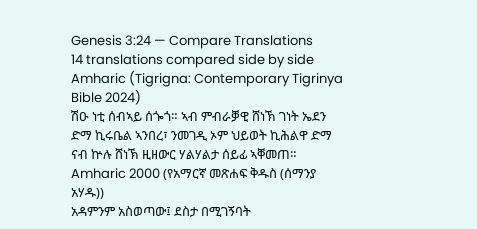Genesis 3:24 — Compare Translations
14 translations compared side by side
Amharic (Tigrigna: Contemporary Tigrinya Bible 2024)
ሽዑ ነቲ ሰብኣይ ሰጐጎ። ኣብ ምብራቓዊ ሸነኽ ገነት ኤደን ድማ ኪሩቤል ኣንበረ፣ ንመገዲ ኦም ህይወት ኪሕልዋ ድማ ናብ ኵሉ ሸነኽ ዚዘውር ሃልሃልታ ሰይፊ ኣቐመጠ።
Amharic 2000 (የአማርኛ መጽሐፍ ቅዱስ (ሰማንያ አሃዱ))
አዳምንም አስወጣው፤ ደስታ በሚገኝባት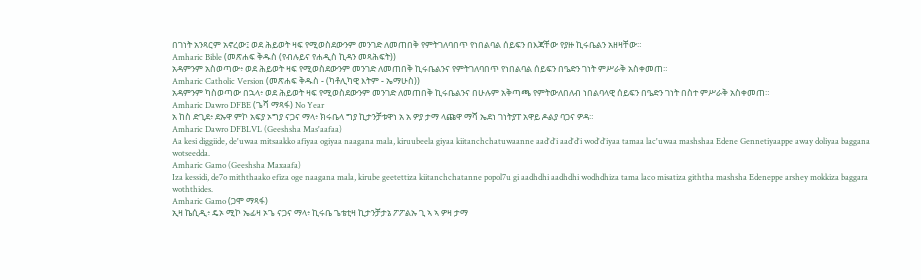በገነት አንጻርም አኖረው፤ ወደ ሕይወት ዛፍ የሚወስደውንም መንገድ ለመጠበቅ የምትገለባበጥ የነበልባል ሰይፍን በእጃቸው የያዙ ኪሩቤልን አዘዛቸው።
Amharic Bible (መጽሐፍ ቅዱስ (የብሉይና የሐዲስ ኪዳን መጻሕፍት))
አዳምንም አስወጣው፥ ወደ ሕይወት ዛፍ የሚወስደውንም መንገድ ለመጠበቅ ኪሩቤልንና የምትገለባበጥ የነበልባል ሰይፍን በዔድን ገነት ምሥራቅ አስቀመጠ።
Amharic Catholic Version (መጽሐፍ ቅዱስ - (ካቶሊካዊ እትም - ኤማሁስ))
አዳምንም ካስወጣው በኋላ፥ ወደ ሕይወት ዛፍ የሚወስደውንም መንገድ ለመጠበቅ ኪሩቤልንና በሁሉም አቅጣጫ የምትውለበለብ ነበልባላዊ ሰይፍን በዔድን ገነት በስተ ምሥራቅ አስቀመጠ።
Amharic Dawro DFBE (ጌሻ ማጻፋ) No Year
አ ከስ ድጊደ፥ ደኡዋ ምኮ አፍያ ኦግያ ናጋና ማላ፥ ክሩቤላ ግያ ኪታንቻቱዋነ አ አ ዎያ ታማ ላጩዋ ማሻ ኤደነ ገነትያፐ አዋይ ዶልያ ባጋና ዎዳ።
Amharic Dawro DFBLVL (Geeshsha Mas'aafaa)
Aa kesi diggiide, de'uwaa mitsaakko afiyaa ogiyaa naagana mala, kiruubeela giyaa kiitanchchatuwaanne aad'd'i aad'd'i wod'd'iyaa tamaa lac'uwaa mashshaa Edene Gennetiyaappe away doliyaa baggana wotseedda.
Amharic Gamo (Geeshsha Maxaafa)
Iza kessidi, de7o miththaako efiza oge naagana mala, kirube geetettiza kiitanchchatanne popol7u gi aadhdhi aadhdhi wodhdhiza tama laco misatiza giththa mashsha Edeneppe arshey mokkiza baggara woththides.
Amharic Gamo (ጋሞ ማጻፋ)
ኢዛ ኬሲዲ፥ ዴኦ ሚኮ ኤፊዛ ኦጌ ናጋና ማላ፥ ኪሩቤ ጌቴቲዛ ኪታንቻታኔ ፖፖልኡ ጊ ኣ ኣ ዎዛ ታማ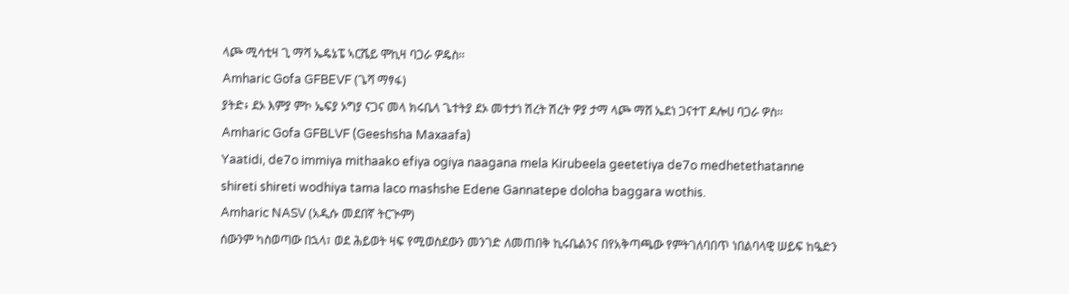ላጮ ሚሳቲዛ ጊ ማሻ ኤዴኔፔ ኣርሼይ ሞኪዛ ባጋራ ዎዴስ።
Amharic Gofa GFBEVF (ጌሻ ማፃፋ)
ያትድ፥ ደኦ እምያ ምኮ ኤፍያ ኦግያ ናጋና መላ ክሩቤላ ጌተትያ ደኦ መተታነ ሽረት ሽረት ዎያ ታማ ላጮ ማሸ ኤደነ ጋናተፐ ዶሎሀ ባጋራ ዎስ።
Amharic Gofa GFBLVF (Geeshsha Maxaafa)
Yaatidi, de7o immiya mithaako efiya ogiya naagana mela Kirubeela geetetiya de7o medhetethatanne shireti shireti wodhiya tama laco mashshe Edene Gannatepe doloha baggara wothis.
Amharic NASV (አዲሱ መደበኛ ትርጒም)
ሰውንም ካስወጣው በኋላ፣ ወደ ሕይወት ዛፍ የሚወስደውን መንገድ ለመጠበቅ ኪሩቤልንና በየአቅጣጫው የምትገለባበጥ ነበልባላዊ ሠይፍ ከዔድን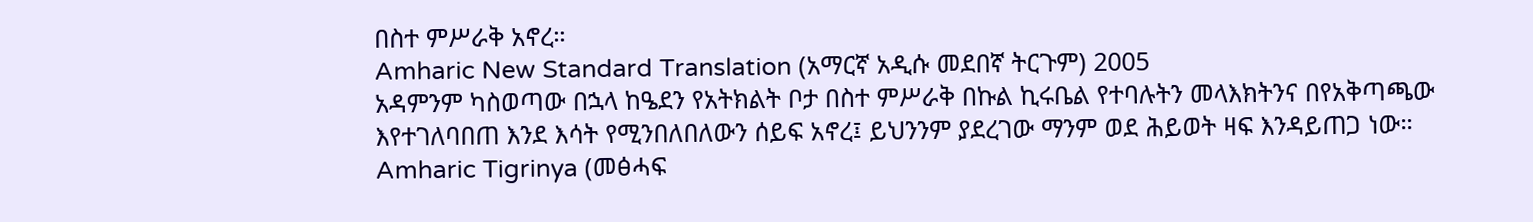በስተ ምሥራቅ አኖረ።
Amharic New Standard Translation (አማርኛ አዲሱ መደበኛ ትርጉም) 2005
አዳምንም ካስወጣው በኋላ ከዔደን የአትክልት ቦታ በስተ ምሥራቅ በኩል ኪሩቤል የተባሉትን መላእክትንና በየአቅጣጫው እየተገለባበጠ እንደ እሳት የሚንበለበለውን ሰይፍ አኖረ፤ ይህንንም ያደረገው ማንም ወደ ሕይወት ዛፍ እንዳይጠጋ ነው።
Amharic Tigrinya (መፅሓፍ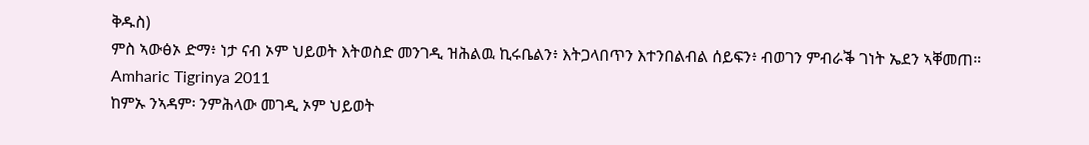ቅዱስ)
ምስ ኣውፅኦ ድማ፥ ነታ ናብ ኦም ህይወት እትወስድ መንገዲ ዝሕልዉ ኪሩቤልን፥ እትጋላበጥን እተንበልብል ሰይፍን፥ ብወገን ምብራቕ ገነት ኤደን ኣቐመጠ።
Amharic Tigrinya 2011
ከምኡ ንኣዳም፡ ንምሕላው መገዲ ኦም ህይወት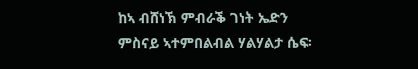ከኣ ብሸነኽ ምብራቕ ገነት ኤድን ምስናይ ኣተምበልብል ሃልሃልታ ሴፍ፡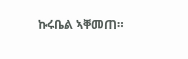ኩሩቤል ኣቐመጠ።